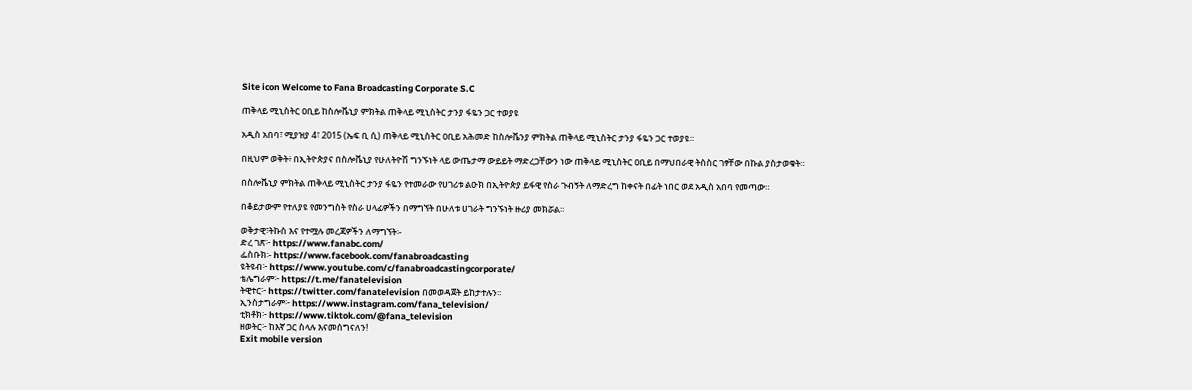Site icon Welcome to Fana Broadcasting Corporate S.C

ጠቅላይ ሚኒስትር ዐቢይ ከስሎቬኒያ ምክትል ጠቅላይ ሚኒስትር ታንያ ፋዬን ጋር ተወያዩ

አዲስ አበባ፣ ሚያዝያ 4፣ 2015 (ኤፍ ቢ ሲ) ጠቅላይ ሚኒስትር ዐቢይ አሕመድ ከስሎቬንያ ምክትል ጠቅላይ ሚኒስትር ታንያ ፋዬን ጋር ተወያዩ።

በዚህም ወቅት፥ በኢትዮጵያና በስሎቬኒያ የሁለትዮሽ ግንኙነት ላይ ውጤታማ ውይይት ማድረጋቸውን ነው ጠቅላይ ሚኒስትር ዐቢይ በማህበራዊ ትስስር ገፃቸው በኩል ያስታወቁት።

በስሎቬኒያ ምክትል ጠቅላይ ሚኒስትር ታንያ ፋዬን የተመራው የሀገሪቱ ልዑክ በኢትዮጵያ ይፋዊ የስራ ጉብኝት ለማድረግ ከቀናት በፊት ነበር ወደ አዲስ አበባ የመጣው።

በቆይታውም የተለያዩ የመንግስት የስራ ሀላፊዎችን በማግኘት በሁለቱ ሀገራት ግንኙነት ዙሪያ መክሯል።

ወቅታዊ፣ትኩስ እና የተሟሉ መረጃዎችን ለማግኘት፡-
ድረ ገጽ፦ https://www.fanabc.com/
ፌስቡክ፡- https://www.facebook.com/fanabroadcasting
ዩትዩብ፦ https://www.youtube.com/c/fanabroadcastingcorporate/
ቴሌግራም፦ https://t.me/fanatelevision
ትዊተር፦ https://twitter.com/fanatelevision በመወዳጀት ይከታተሉን፡፡
ኢንስታግራም፦ https://www.instagram.com/fana_television/
ቲክቶክ፦ https://www.tiktok.com/@fana_television
ዘወትር፦ ከእኛ ጋር ስላሉ እናመሰግናለን!
Exit mobile version